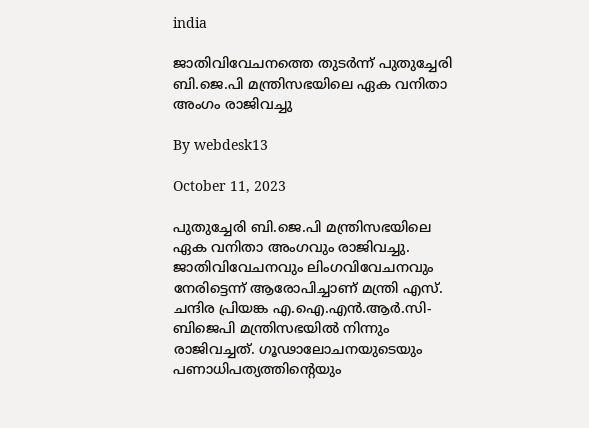india

ജാതിവിവേചനത്തെ തുടര്‍ന്ന് പുതുച്ചേരി ബി.ജെ.പി മന്ത്രിസഭയിലെ ഏക വനിതാ അംഗം രാജിവച്ചു

By webdesk13

October 11, 2023

പുതുച്ചേരി ബി.ജെ.പി മന്ത്രിസഭയിലെ ഏക വനിതാ അംഗവും രാജിവച്ചു. ജാതിവിവേചനവും ലിംഗവിവേചനവും നേരിട്ടെന്ന് ആരോപിച്ചാണ് മന്ത്രി എസ്. ചന്ദിര പ്രിയങ്ക എ.ഐ.എന്‍.ആര്‍.സി-ബിജെപി മന്ത്രിസഭയില്‍ നിന്നും രാജിവച്ചത്. ഗൂഢാലോചനയുടെയും പണാധിപത്യത്തിന്റെയും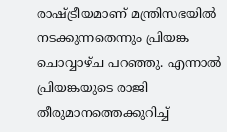രാഷ്ട്രീയമാണ് മന്ത്രിസഭയില്‍ നടക്കുന്നതെന്നും പ്രിയങ്ക ചൊവ്വാഴ്ച പറഞ്ഞു. എന്നാല്‍ പ്രിയങ്കയുടെ രാജി തീരുമാനത്തെക്കുറിച്ച്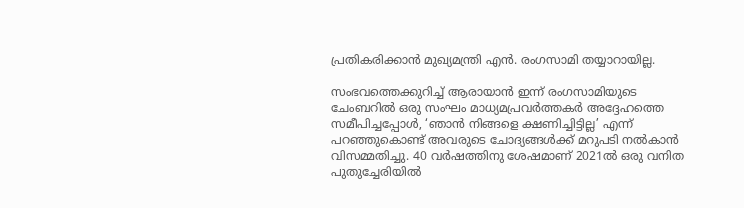പ്രതികരിക്കാന്‍ മുഖ്യമന്ത്രി എന്‍. രംഗസാമി തയ്യാറായില്ല.

സംഭവത്തെക്കുറിച്ച് ആരായാന്‍ ഇന്ന് രംഗസാമിയുടെ ചേംബറില്‍ ഒരു സംഘം മാധ്യമപ്രവര്‍ത്തകര്‍ അദ്ദേഹത്തെ സമീപിച്ചപ്പോള്‍, ‘ഞാന്‍ നിങ്ങളെ ക്ഷണിച്ചിട്ടില്ല’ എന്ന് പറഞ്ഞുകൊണ്ട് അവരുടെ ചോദ്യങ്ങള്‍ക്ക് മറുപടി നല്‍കാന്‍ വിസമ്മതിച്ചു. 40 വര്‍ഷത്തിനു ശേഷമാണ് 2021ല്‍ ഒരു വനിത പുതുച്ചേരിയില്‍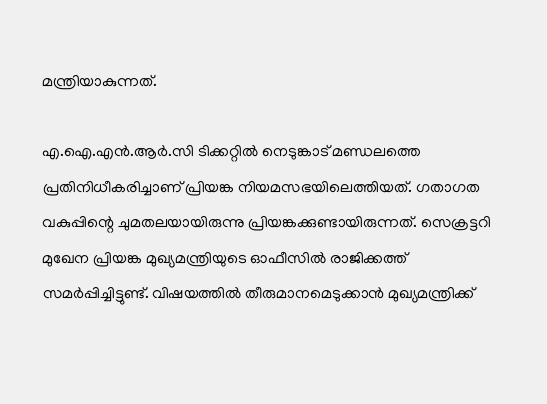മന്ത്രിയാകുന്നത്.

എ.ഐ.എന്‍.ആര്‍.സി ടിക്കറ്റില്‍ നെടുങ്കാട് മണ്ഡലത്തെ പ്രതിനിധീകരിച്ചാണ് പ്രിയങ്ക നിയമസഭയിലെത്തിയത്. ഗതാഗത വകുപ്പിന്റെ ചുമതലയായിരുന്നു പ്രിയങ്കക്കുണ്ടായിരുന്നത്. സെക്രട്ടറി മുഖേന പ്രിയങ്ക മുഖ്യമന്ത്രിയുടെ ഓഫീസില്‍ രാജിക്കത്ത് സമര്‍പ്പിച്ചിട്ടുണ്ട്. വിഷയത്തില്‍ തീരുമാനമെടുക്കാന്‍ മുഖ്യമന്ത്രിക്ക്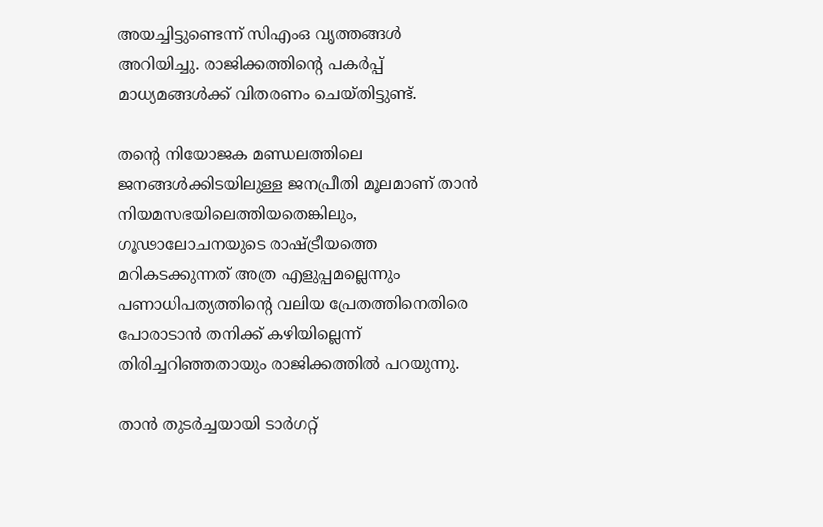അയച്ചിട്ടുണ്ടെന്ന് സിഎംഒ വൃത്തങ്ങള്‍ അറിയിച്ചു. രാജിക്കത്തിന്റെ പകര്‍പ്പ് മാധ്യമങ്ങള്‍ക്ക് വിതരണം ചെയ്തിട്ടുണ്ട്.

തന്റെ നിയോജക മണ്ഡലത്തിലെ ജനങ്ങള്‍ക്കിടയിലുള്ള ജനപ്രീതി മൂലമാണ് താന്‍ നിയമസഭയിലെത്തിയതെങ്കിലും, ഗൂഢാലോചനയുടെ രാഷ്ട്രീയത്തെ മറികടക്കുന്നത് അത്ര എളുപ്പമല്ലെന്നും പണാധിപത്യത്തിന്റെ വലിയ പ്രേതത്തിനെതിരെ പോരാടാന്‍ തനിക്ക് കഴിയില്ലെന്ന് തിരിച്ചറിഞ്ഞതായും രാജിക്കത്തില്‍ പറയുന്നു.

താന്‍ തുടര്‍ച്ചയായി ടാര്‍ഗറ്റ്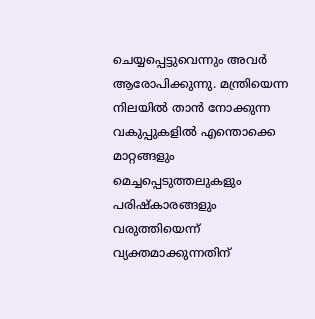ചെയ്യപ്പെട്ടുവെന്നും അവര്‍ ആരോപിക്കുന്നു. മന്ത്രിയെന്ന നിലയില്‍ താന്‍ നോക്കുന്ന വകുപ്പുകളില്‍ എന്തൊക്കെ മാറ്റങ്ങളും മെച്ചപ്പെടുത്തലുകളും പരിഷ്‌കാരങ്ങളും വരുത്തിയെന്ന് വ്യക്തമാക്കുന്നതിന്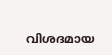വിശദമായ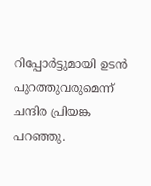റിപ്പോര്‍ട്ടുമായി ഉടന്‍ പുറത്തുവരുമെന്ന് ചന്ദിര പ്രിയങ്ക പറഞ്ഞു.